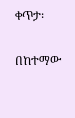ቀጥታ፡

በከተማው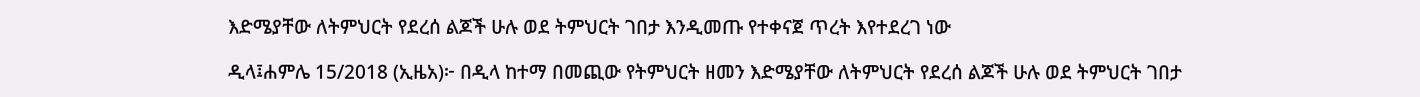እድሜያቸው ለትምህርት የደረሰ ልጆች ሁሉ ወደ ትምህርት ገበታ እንዲመጡ የተቀናጀ ጥረት እየተደረገ ነው

ዲላ፤ሐምሌ 15/2018 (ኢዜአ)፦ በዲላ ከተማ በመጪው የትምህርት ዘመን እድሜያቸው ለትምህርት የደረሰ ልጆች ሁሉ ወደ ትምህርት ገበታ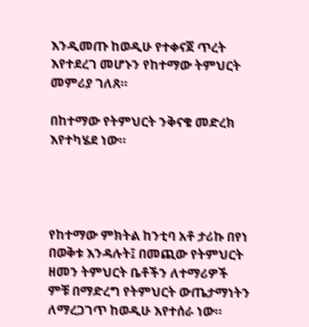እንዲመጡ ከወዲሁ የተቀናጀ ጥረት እየተደረገ መሆኑን የከተማው ትምህርት መምሪያ ገለጸ።

በከተማው የትምህርት ንቅናቄ መድረክ እየተካሄደ ነው።




የከተማው ምክትል ከንቲባ አቶ ታሪኩ በየነ በወቅቱ እንዳሉት፤ በመጪው የትምህርት ዘመን ትምህርት ቤቶችን ለተማሪዎች ምቹ በማድረግ የትምህርት ውጤታማነትን ለማረጋገጥ ከወዲሁ እየተሰራ ነው።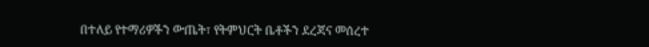በተለይ የተማሪዎችን ውጤት፣ የትምህርት ቤቶችን ደረጃና መሰረተ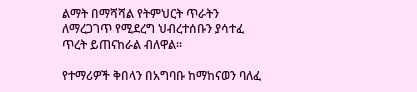ልማት በማሻሻል የትምህርት ጥራትን ለማረጋገጥ የሚደረግ ህብረተሰቡን ያሳተፈ ጥረት ይጠናከራል ብለዋል።

የተማሪዎች ቅበላን በአግባቡ ከማከናወን ባለፈ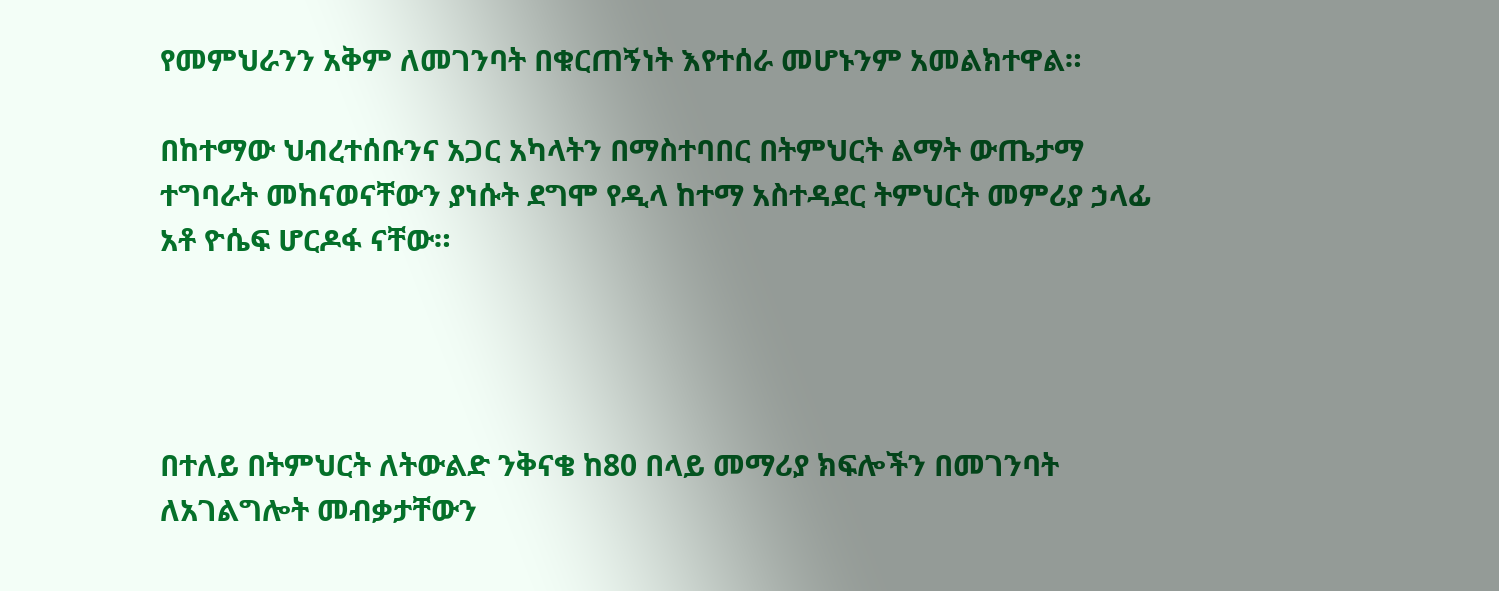የመምህራንን አቅም ለመገንባት በቁርጠኝነት እየተሰራ መሆኑንም አመልክተዋል።

በከተማው ህብረተሰቡንና አጋር አካላትን በማስተባበር በትምህርት ልማት ውጤታማ ተግባራት መከናወናቸውን ያነሱት ደግሞ የዲላ ከተማ አስተዳደር ትምህርት መምሪያ ኃላፊ አቶ ዮሴፍ ሆርዶፋ ናቸው።




በተለይ በትምህርት ለትውልድ ንቅናቄ ከ80 በላይ መማሪያ ክፍሎችን በመገንባት ለአገልግሎት መብቃታቸውን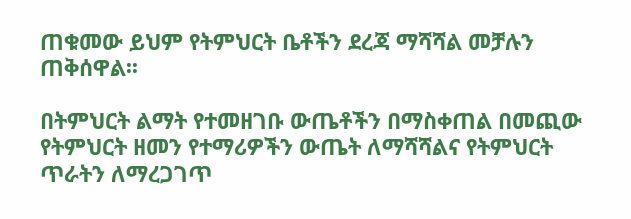ጠቁመው ይህም የትምህርት ቤቶችን ደረጃ ማሻሻል መቻሉን ጠቅሰዋል፡፡

በትምህርት ልማት የተመዘገቡ ውጤቶችን በማስቀጠል በመጪው የትምህርት ዘመን የተማሪዎችን ውጤት ለማሻሻልና የትምህርት ጥራትን ለማረጋገጥ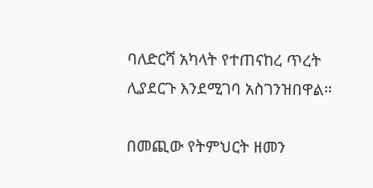ባለድርሻ አካላት የተጠናከረ ጥረት ሊያደርጉ እንደሚገባ አስገንዝበዋል።

በመጪው የትምህርት ዘመን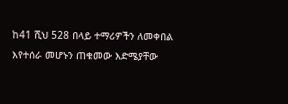ከ41 ሺህ 528 በላይ ተማሪዎችን ለመቀበል እየተሰራ መሆኑን ጠቁመው እድሜያቸው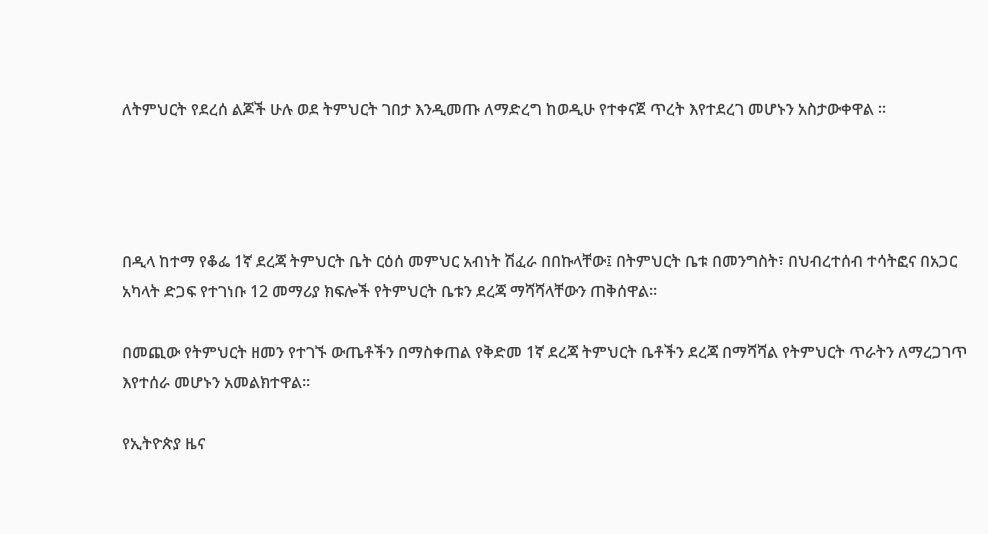ለትምህርት የደረሰ ልጆች ሁሉ ወደ ትምህርት ገበታ እንዲመጡ ለማድረግ ከወዲሁ የተቀናጀ ጥረት እየተደረገ መሆኑን አስታውቀዋል ።




በዲላ ከተማ የቆፌ 1ኛ ደረጃ ትምህርት ቤት ርዕሰ መምህር አብነት ሽፈራ በበኩላቸው፤ በትምህርት ቤቱ በመንግስት፣ በህብረተሰብ ተሳትፎና በአጋር አካላት ድጋፍ የተገነቡ 12 መማሪያ ክፍሎች የትምህርት ቤቱን ደረጃ ማሻሻላቸውን ጠቅሰዋል።

በመጪው የትምህርት ዘመን የተገኙ ውጤቶችን በማስቀጠል የቅድመ 1ኛ ደረጃ ትምህርት ቤቶችን ደረጃ በማሻሻል የትምህርት ጥራትን ለማረጋገጥ እየተሰራ መሆኑን አመልክተዋል።

የኢትዮጵያ ዜና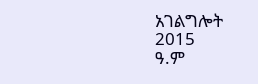አገልግሎት
2015
ዓ.ም